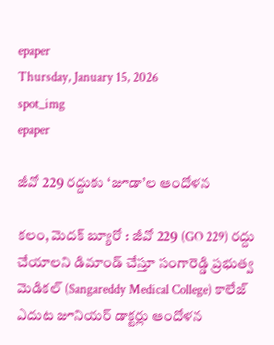epaper
Thursday, January 15, 2026
spot_img
epaper

జీవో 229 రద్దుకు ‘జూడా’ల ఆందోళన

కలం, మెదక్ బ్యూరో : జీవో 229 (GO 229) రద్దు చేయాలని డిమాండ్ చేస్తూ సంగారెడ్డి ప్రభుత్వ మెడికల్ (Sangareddy Medical College) కాలేజ్ ఎదుట జూనియర్ డాక్టర్లు ఆందోళన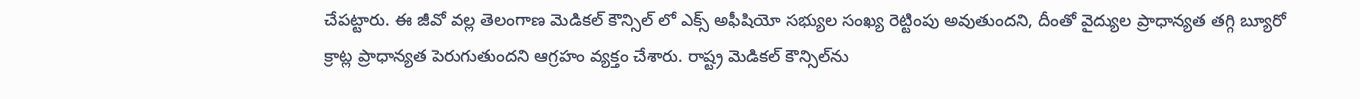చేపట్టారు. ఈ జీవో వల్ల తెలంగాణ మెడికల్‌ కౌన్సిల్‌ లో ఎక్స్‌ అఫీషియో సభ్యుల సంఖ్య రెట్టింపు అవుతుందని, దీంతో వైద్యుల ప్రాధాన్యత తగ్గి బ్యూరో క్రాట్ల ప్రాధాన్యత పెరుగుతుందని ఆగ్రహం వ్యక్తం చేశారు. రాష్ట్ర మెడికల్‌ కౌన్సిల్‌ను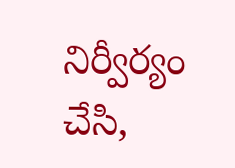నిర్వీర్యం చేసి,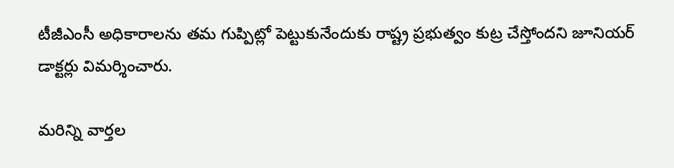టీజీఎంసీ అధికారాలను తమ గుప్పిట్లో పెట్టుకునేందుకు రాష్ట్ర ప్రభుత్వం కుట్ర చేస్తోందని జూనియర్ డాక్టర్లు విమర్శించారు.

మ‌రిన్ని వార్త‌ల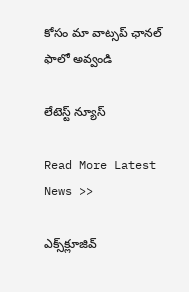కోసం మా వాట్స‌ప్ ఛాన‌ల్ ఫాలో అవ్వండి

లేటెస్ట్ న్యూస్‌

Read More Latest News >>

ఎక్స్‌క్లూజివ్‌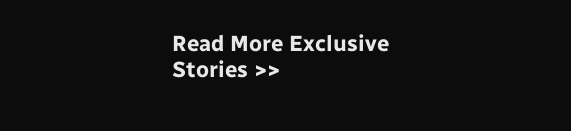Read More Exclusive Stories >>